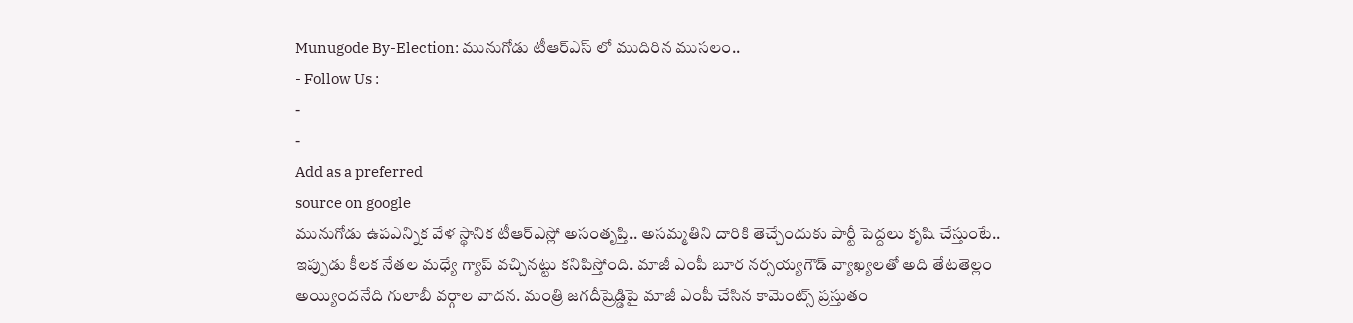Munugode By-Election: మునుగోడు టీఆర్ఎస్ లో ముదిరిన ముసలం..
- Follow Us :
-
-
Add as a preferred
source on google
మునుగోడు ఉపఎన్నిక వేళ స్థానిక టీఆర్ఎస్లో అసంతృప్తి.. అసమ్మతిని దారికి తెచ్చేందుకు పార్టీ పెద్దలు కృషి చేస్తుంటే.. ఇప్పుడు కీలక నేతల మధ్యే గ్యాప్ వచ్చినట్టు కనిపిస్తోంది. మాజీ ఎంపీ బూర నర్సయ్యగౌడ్ వ్యాఖ్యలతో అది తేటతెల్లం అయ్యిందనేది గులాబీ వర్గాల వాదన. మంత్రి జగదీష్రెడ్డిపై మాజీ ఎంపీ చేసిన కామెంట్స్ ప్రస్తుతం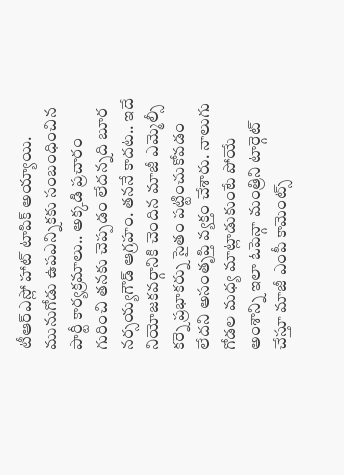టీఆర్ఎస్లో హాట్ టాపిక్ అయ్యాయి. మునుగోడు ఉపఎన్నికకు సంబంధించిన పార్టీ కార్యక్రమాలు.. అక్కడి ప్రచారం గురించి తనకు చెప్పడం లేదన్నది బూర నర్సయ్యగౌడ్ ఆగ్రహం. తననే కాదట.. ఇదే నియోజకవర్గానికి చెందిన మాజీ ఎమ్మెల్సీ కర్నె ప్రభాకర్ను సైతం పట్టించుకోవడం లేదని అసంతృప్తి వ్యక్తం చేశారు. నాలుగు గోడల మధ్య మాట్లాడుకుంటే పోయే అంశాన్ని ఇలా ఓపెన్గా మంత్రిని టార్గెట్ చేస్తూ మాజీ ఎంపీ కామెంట్స్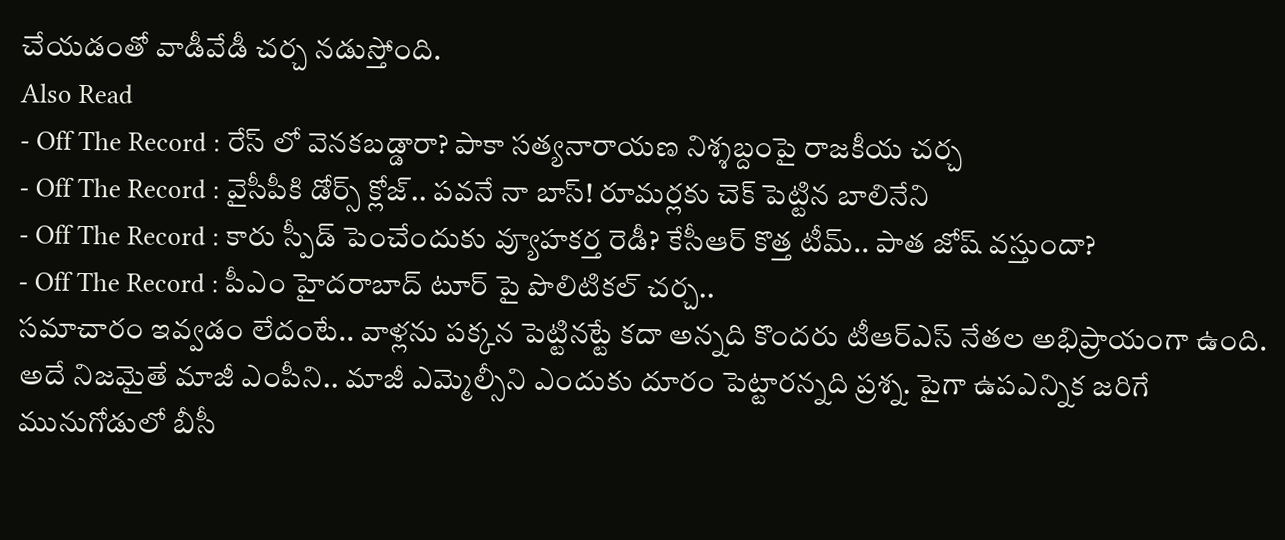చేయడంతో వాడీవేడీ చర్చ నడుస్తోంది.
Also Read
- Off The Record : రేస్ లో వెనకబడ్డారా? పాకా సత్యనారాయణ నిశ్శబ్దంపై రాజకీయ చర్చ
- Off The Record : వైసీపీకి డోర్స్ క్లోజ్.. పవనే నా బాస్! రూమర్లకు చెక్ పెట్టిన బాలినేని
- Off The Record : కారు స్పీడ్ పెంచేందుకు వ్యూహకర్త రెడీ? కేసీఆర్ కొత్త టీమ్.. పాత జోష్ వస్తుందా?
- Off The Record : పీఎం హైదరాబాద్ టూర్ పై పొలిటికల్ చర్చ..
సమాచారం ఇవ్వడం లేదంటే.. వాళ్లను పక్కన పెట్టినట్టే కదా అన్నది కొందరు టీఆర్ఎస్ నేతల అభిప్రాయంగా ఉంది. అదే నిజమైతే మాజీ ఎంపీని.. మాజీ ఎమ్మెల్సీని ఎందుకు దూరం పెట్టారన్నది ప్రశ్న. పైగా ఉపఎన్నిక జరిగే మునుగోడులో బీసీ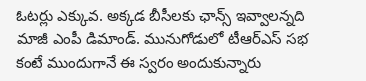ఓటర్లు ఎక్కువ. అక్కడ బీసీలకు ఛాన్స్ ఇవ్వాలన్నది మాజీ ఎంపీ డిమాండ్. మునుగోడులో టీఆర్ఎస్ సభ కంటే ముందుగానే ఈ స్వరం అందుకున్నారు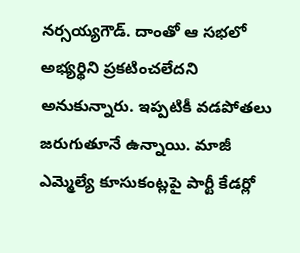నర్సయ్యగౌడ్. దాంతో ఆ సభలో అభ్యర్థిని ప్రకటించలేదని అనుకున్నారు. ఇప్పటికీ వడపోతలు జరుగుతూనే ఉన్నాయి. మాజీ ఎమ్మెల్యే కూసుకంట్లపై పార్టీ కేడర్లో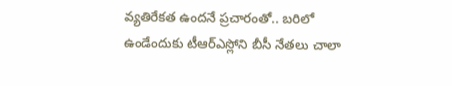వ్యతిరేకత ఉందనే ప్రచారంతో.. బరిలో ఉండేందుకు టీఆర్ఎస్లోని బీసీ నేతలు చాలా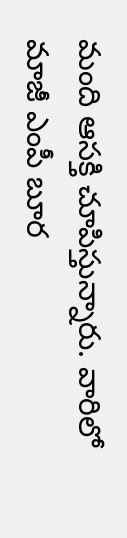మంది ఆసక్తి చూపిస్తున్నారు. వారిలో మాజీ ఎంపీ బూర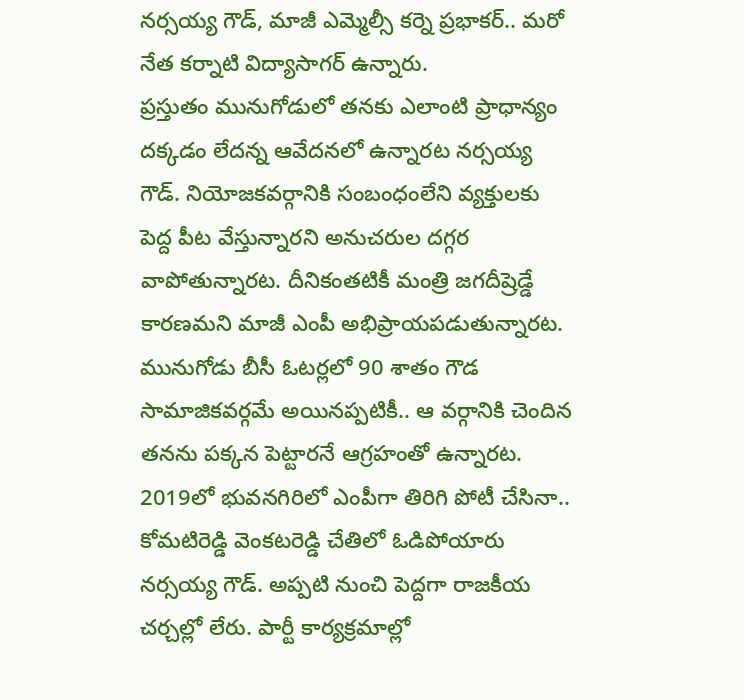నర్సయ్య గౌడ్, మాజీ ఎమ్మెల్సీ కర్నె ప్రభాకర్.. మరో నేత కర్నాటి విద్యాసాగర్ ఉన్నారు.
ప్రస్తుతం మునుగోడులో తనకు ఎలాంటి ప్రాధాన్యం దక్కడం లేదన్న ఆవేదనలో ఉన్నారట నర్సయ్య గౌడ్. నియోజకవర్గానికి సంబంధంలేని వ్యక్తులకు పెద్ద పీట వేస్తున్నారని అనుచరుల దగ్గర వాపోతున్నారట. దీనికంతటికీ మంత్రి జగదీష్రెడ్డే కారణమని మాజీ ఎంపీ అభిప్రాయపడుతున్నారట. మునుగోడు బీసీ ఓటర్లలో 90 శాతం గౌడ సామాజికవర్గమే అయినప్పటికీ.. ఆ వర్గానికి చెందిన తనను పక్కన పెట్టారనే ఆగ్రహంతో ఉన్నారట. 2019లో భువనగిరిలో ఎంపీగా తిరిగి పోటీ చేసినా.. కోమటిరెడ్డి వెంకటరెడ్డి చేతిలో ఓడిపోయారు నర్సయ్య గౌడ్. అప్పటి నుంచి పెద్దగా రాజకీయ చర్చల్లో లేరు. పార్టీ కార్యక్రమాల్లో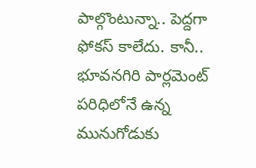పాల్గొంటున్నా.. పెద్దగా ఫోకస్ కాలేదు. కానీ.. భూవనగిరి పార్లమెంట్ పరిధిలోనే ఉన్న మునుగోడుకు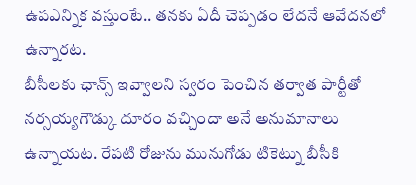ఉపఎన్నిక వస్తుంటే.. తనకు ఏదీ చెప్పడం లేదనే ఆవేదనలో ఉన్నారట.
బీసీలకు ఛాన్స్ ఇవ్వాలని స్వరం పెంచిన తర్వాత పార్టీతో నర్సయ్యగౌడ్కు దూరం వచ్చిందా అనే అనుమానాలు ఉన్నాయట. రేపటి రోజును మునుగోడు టికెట్ను బీసీకి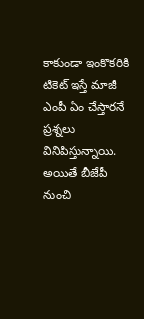కాకుండా ఇంకొకరికి టికెట్ ఇస్తే మాజీ ఎంపీ ఏం చేస్తారనే ప్రశ్నలు వినిపిస్తున్నాయి. అయితే బీజేపీ నుంచి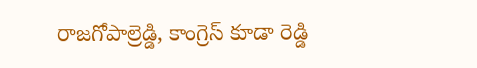రాజగోపాల్రెడ్డి, కాంగ్రెస్ కూడా రెడ్డి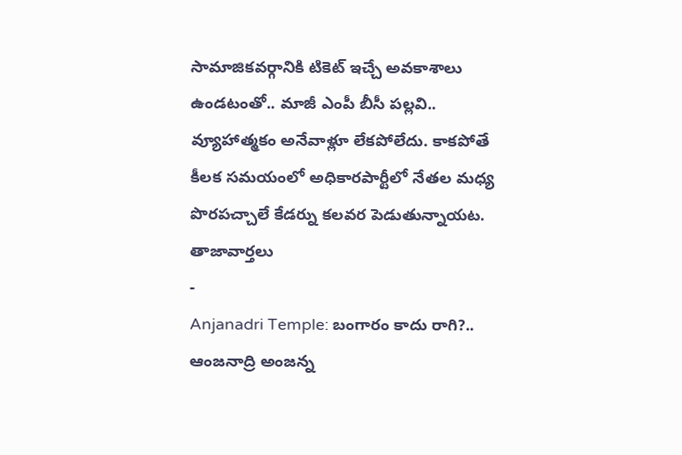సామాజికవర్గానికి టికెట్ ఇచ్చే అవకాశాలు ఉండటంతో.. మాజీ ఎంపీ బీసీ పల్లవి.. వ్యూహాత్మకం అనేవాళ్లూ లేకపోలేదు. కాకపోతే కీలక సమయంలో అధికారపార్టీలో నేతల మధ్య పొరపచ్చాలే కేడర్ను కలవర పెడుతున్నాయట.
తాజావార్తలు
-
Anjanadri Temple: బంగారం కాదు రాగి?.. ఆంజనాద్రి అంజన్న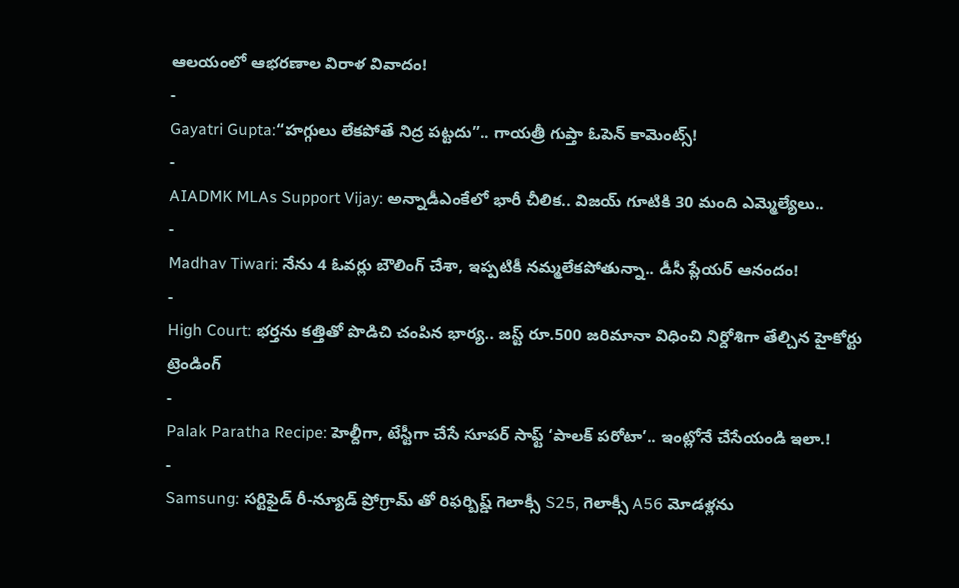ఆలయంలో ఆభరణాల విరాళ వివాదం!
-
Gayatri Gupta:“హగ్గులు లేకపోతే నిద్ర పట్టదు”.. గాయత్రీ గుప్తా ఓపెన్ కామెంట్స్!
-
AIADMK MLAs Support Vijay: అన్నాడీఎంకేలో భారీ చీలిక.. విజయ్ గూటికి 30 మంది ఎమ్మెల్యేలు..
-
Madhav Tiwari: నేను 4 ఓవర్లు బౌలింగ్ చేశా, ఇప్పటికీ నమ్మలేకపోతున్నా.. డీసీ ప్లేయర్ ఆనందం!
-
High Court: భర్తను కత్తితో పొడిచి చంపిన భార్య.. జస్ట్ రూ.500 జరిమానా విధించి నిర్దోశిగా తేల్చిన హైకోర్టు
ట్రెండింగ్
-
Palak Paratha Recipe: హెల్దీగా, టేస్టీగా చేసే సూపర్ సాఫ్ట్ ‘పాలక్ పరోటా’.. ఇంట్లోనే చేసేయండి ఇలా.!
-
Samsung: సర్టిఫైడ్ రీ-న్యూడ్ ప్రోగ్రామ్ తో రిఫర్బిష్డ్ గెలాక్సీ S25, గెలాక్సీ A56 మోడళ్లను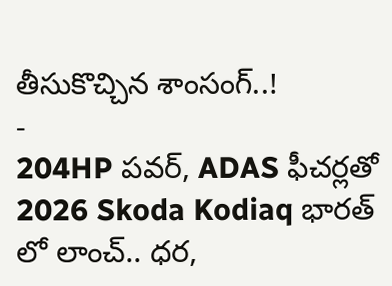తీసుకొచ్చిన శాంసంగ్..!
-
204HP పవర్, ADAS ఫీచర్లతో 2026 Skoda Kodiaq భారత్ లో లాంచ్.. ధర,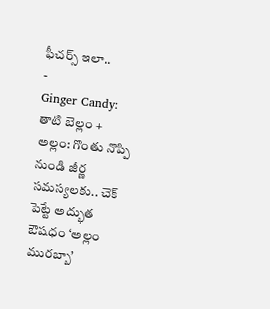ఫీచర్స్ ఇలా..
-
Ginger Candy: తాటి బెల్లం + అల్లం: గొంతు నొప్పి నుండి జీర్ణ సమస్యలకు.. చెక్ పెట్టే అద్భుత ఔషధం ‘అల్లం మురబ్బా’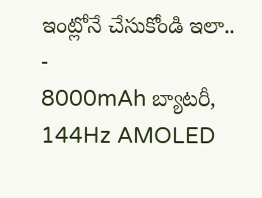ఇంట్లోనే చేసుకోండి ఇలా..
-
8000mAh బ్యాటరీ, 144Hz AMOLED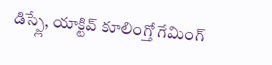డిస్ప్లే, యాక్టివ్ కూలింగ్తో గేమింగ్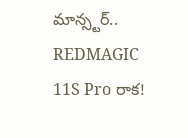మాన్స్టర్.. REDMAGIC 11S Pro రాక!